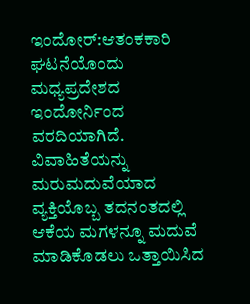ಇಂದೋರ್:ಆತಂಕಕಾರಿ ಘಟನೆಯೊಂದು ಮಧ್ಯಪ್ರದೇಶದ ಇಂದೋರ್ನಿಂದ ವರದಿಯಾಗಿದೆ. ವಿವಾಹಿತೆಯನ್ನು ಮರುಮದುವೆಯಾದ ವ್ಯಕ್ತಿಯೊಬ್ಬ ತದನಂತದಲ್ಲಿ ಆಕೆಯ ಮಗಳನ್ನೂ ಮದುವೆ ಮಾಡಿಕೊಡಲು ಒತ್ತಾಯಿಸಿದ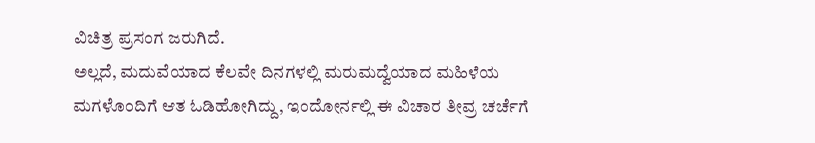ವಿಚಿತ್ರ ಪ್ರಸಂಗ ಜರುಗಿದೆ.
ಅಲ್ಲದೆ, ಮದುವೆಯಾದ ಕೆಲವೇ ದಿನಗಳಲ್ಲಿ ಮರುಮದ್ವೆಯಾದ ಮಹಿಳೆಯ ಮಗಳೊಂದಿಗೆ ಆತ ಓಡಿಹೋಗಿದ್ದು, ಇಂದೋರ್ನಲ್ಲಿ ಈ ವಿಚಾರ ತೀವ್ರ ಚರ್ಚೆಗೆ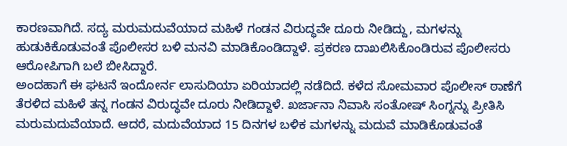ಕಾರಣವಾಗಿದೆ. ಸದ್ಯ ಮರುಮದುವೆಯಾದ ಮಹಿಳೆ ಗಂಡನ ವಿರುದ್ಧವೇ ದೂರು ನೀಡಿದ್ದು, ಮಗಳನ್ನು ಹುಡುಕಿಕೊಡುವಂತೆ ಪೊಲೀಸರ ಬಳಿ ಮನವಿ ಮಾಡಿಕೊಂಡಿದ್ದಾಳೆ. ಪ್ರಕರಣ ದಾಖಲಿಸಿಕೊಂಡಿರುವ ಪೊಲೀಸರು ಆರೋಪಿಗಾಗಿ ಬಲೆ ಬೀಸಿದ್ದಾರೆ.
ಅಂದಹಾಗೆ ಈ ಘಟನೆ ಇಂದೋರ್ನ ಲಾಸುದಿಯಾ ಏರಿಯಾದಲ್ಲಿ ನಡೆದಿದೆ. ಕಳೆದ ಸೋಮವಾರ ಪೊಲೀಸ್ ಠಾಣೆಗೆ ತೆರಳಿದ ಮಹಿಳೆ ತನ್ನ ಗಂಡನ ವಿರುದ್ಧವೇ ದೂರು ನೀಡಿದ್ದಾಳೆ. ಖರ್ಜಾನಾ ನಿವಾಸಿ ಸಂತೋಷ್ ಸಿಂಗ್ನನ್ನು ಪ್ರೀತಿಸಿ ಮರುಮದುವೆಯಾದೆ. ಆದರೆ, ಮದುವೆಯಾದ 15 ದಿನಗಳ ಬಳಿಕ ಮಗಳನ್ನು ಮದುವೆ ಮಾಡಿಕೊಡುವಂತೆ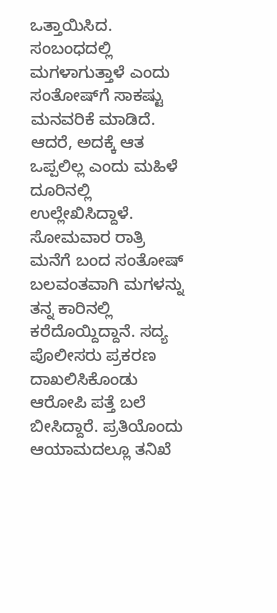ಒತ್ತಾಯಿಸಿದ. ಸಂಬಂಧದಲ್ಲಿ ಮಗಳಾಗುತ್ತಾಳೆ ಎಂದು ಸಂತೋಷ್‌ಗೆ ಸಾಕಷ್ಟು ಮನವರಿಕೆ ಮಾಡಿದೆ. ಆದರೆ, ಅದಕ್ಕೆ ಆತ ಒಪ್ಪಲಿಲ್ಲ ಎಂದು ಮಹಿಳೆ ದೂರಿನಲ್ಲಿ ಉಲ್ಲೇಖಿಸಿದ್ದಾಳೆ.
ಸೋಮವಾರ ರಾತ್ರಿ ಮನೆಗೆ ಬಂದ ಸಂತೋಷ್ ಬಲವಂತವಾಗಿ ಮಗಳನ್ನು ತನ್ನ ಕಾರಿನಲ್ಲಿ ಕರೆದೊಯ್ದಿದ್ದಾನೆ. ಸದ್ಯ ಪೊಲೀಸರು ಪ್ರಕರಣ ದಾಖಲಿಸಿಕೊಂಡು ಆರೋಪಿ ಪತ್ತೆ ಬಲೆ ಬೀಸಿದ್ದಾರೆ. ಪ್ರತಿಯೊಂದು ಆಯಾಮದಲ್ಲೂ ತನಿಖೆ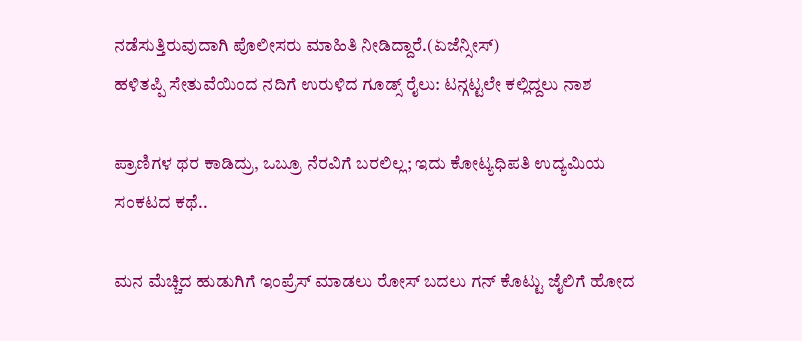ನಡೆಸುತ್ತಿರುವುದಾಗಿ ಪೊಲೀಸರು ಮಾಹಿತಿ ನೀಡಿದ್ದಾರೆ.(ಏಜೆನ್ಸೀಸ್)
ಹಳಿತಪ್ಪಿ ಸೇತುವೆಯಿಂದ ನದಿಗೆ ಉರುಳಿದ ಗೂಡ್ಸ್ ರೈಲು: ಟನ್ಗಟ್ಟಲೇ ಕಲ್ಲಿದ್ದಲು ನಾಶ

ಪ್ರಾಣಿಗಳ ಥರ ಕಾಡಿದ್ರು, ಒಬ್ರೂ ನೆರವಿಗೆ ಬರಲಿಲ್ಲ; ಇದು ಕೋಟ್ಯಧಿಪತಿ ಉದ್ಯಮಿಯ ಸಂಕಟದ ಕಥೆ..

ಮನ ಮೆಚ್ಚಿದ ಹುಡುಗಿಗೆ ಇಂಪ್ರೆಸ್‌ ಮಾಡಲು ರೋಸ್‌ ಬದಲು ಗನ್‌ ಕೊಟ್ಟು ಜೈಲಿಗೆ ಹೋದ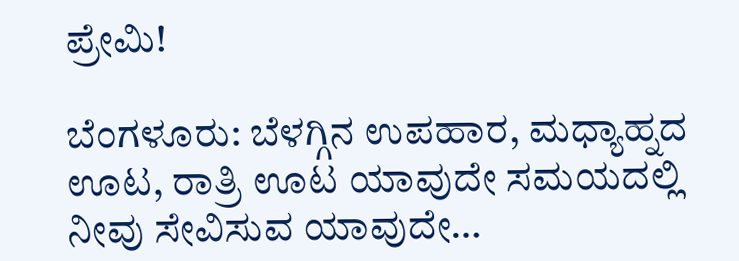ಪ್ರೇಮಿ!

ಬೆಂಗಳೂರು: ಬೆಳಗ್ಗಿನ ಉಪಹಾರ, ಮಧ್ಯಾಹ್ನದ ಊಟ, ರಾತ್ರಿ ಊಟ ಯಾವುದೇ ಸಮಯದಲ್ಲಿ ನೀವು ಸೇವಿಸುವ ಯಾವುದೇ…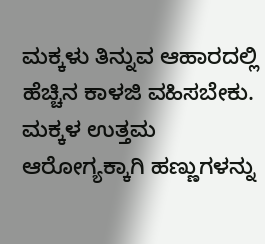ಮಕ್ಕಳು ತಿನ್ನುವ ಆಹಾರದಲ್ಲಿ ಹೆಚ್ಚಿನ ಕಾಳಜಿ ವಹಿಸಬೇಕು. ಮಕ್ಕಳ ಉತ್ತಮ ಆರೋಗ್ಯಕ್ಕಾಗಿ ಹಣ್ಣುಗಳನ್ನು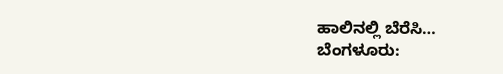ಹಾಲಿನಲ್ಲಿ ಬೆರೆಸಿ…
ಬೆಂಗಳೂರು: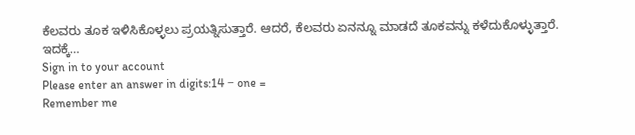ಕೆಲವರು ತೂಕ ಇಳಿಸಿಕೊಳ್ಳಲು ಪ್ರಯತ್ನಿಸುತ್ತಾರೆ. ಆದರೆ, ಕೆಲವರು ಏನನ್ನೂ ಮಾಡದೆ ತೂಕವನ್ನು ಕಳೆದುಕೊಳ್ಳುತ್ತಾರೆ. ಇದಕ್ಕೆ…
Sign in to your account
Please enter an answer in digits:14 − one =
Remember me